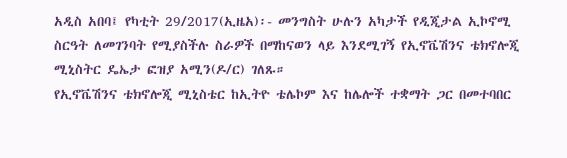አዲስ አበባ፤ የካቲት 29/2017(ኢዜአ)፡- መንግስት ሁሉን አካታች የዲጂታል ኢኮኖሚ ስርዓት ለመገንባት የሚያስችሉ ስራዎች በማከናወን ላይ እንደሚገኝ የኢኖቬሽንና ቴክኖሎጂ ሚኒስትር ዴኤታ ፎዝያ አሚን(ዶ/ር) ገለጹ።
የኢኖቬሽንና ቴክኖሎጂ ሚኒስቴር ከኢትዮ ቴሌኮም እና ከሌሎች ተቋማት ጋር በመተባበር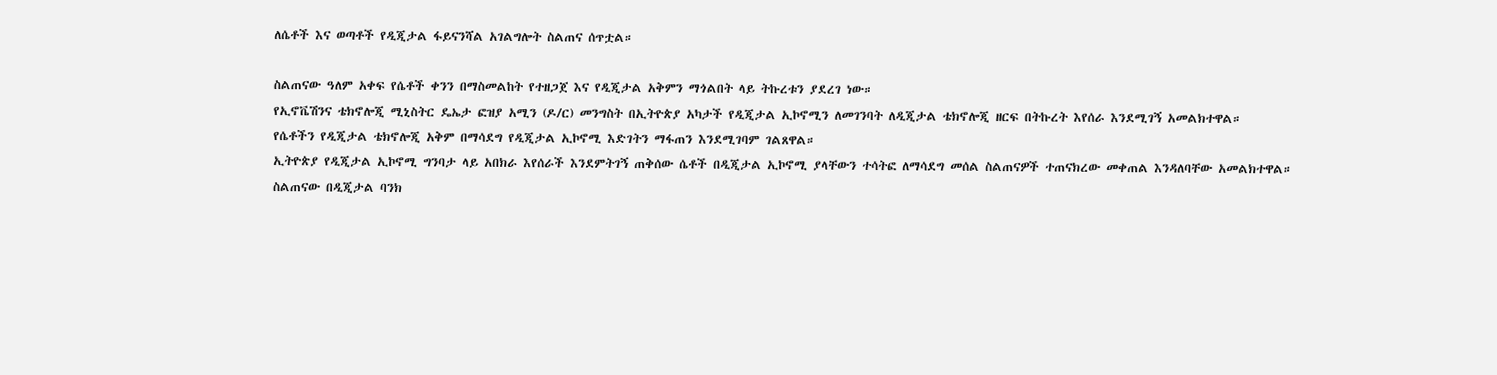ለሴቶች እና ወጣቶች የዲጂታል ፋይናንሻል አገልግሎት ስልጠና ሰጥቷል።

ስልጠናው ዓለም አቀፍ የሴቶች ቀንን በማስመልከት የተዘጋጀ እና የዲጂታል አቅምን ማጎልበት ላይ ትኩረቱን ያደረገ ነው።
የኢኖቬሽንና ቴክኖሎጂ ሚኒስትር ዴኤታ ፎዝያ አሚን (ዶ/ር) መንግስት በኢትዮጵያ አካታች የዲጂታል ኢኮኖሚን ለመገንባት ለዲጂታል ቴክኖሎጂ ዘርፍ በትኩረት እየሰራ እንደሚገኝ አመልክተዋል።
የሴቶችን የዲጂታል ቴክኖሎጂ አቅም በማሳደግ የዲጂታል ኢኮኖሚ እድገትን ማፋጠን እንደሚገባም ገልጸዋል።
ኢትዮጵያ የዲጂታል ኢኮኖሚ ግንባታ ላይ አበክራ እየሰራች እንደምትገኝ ጠቅሰው ሴቶች በዲጂታል ኢኮኖሚ ያላቸውን ተሳትፎ ለማሳደግ መሰል ስልጠናዎች ተጠናክረው መቀጠል እንዳለባቸው አመልክተዋል።
ስልጠናው በዲጂታል ባንክ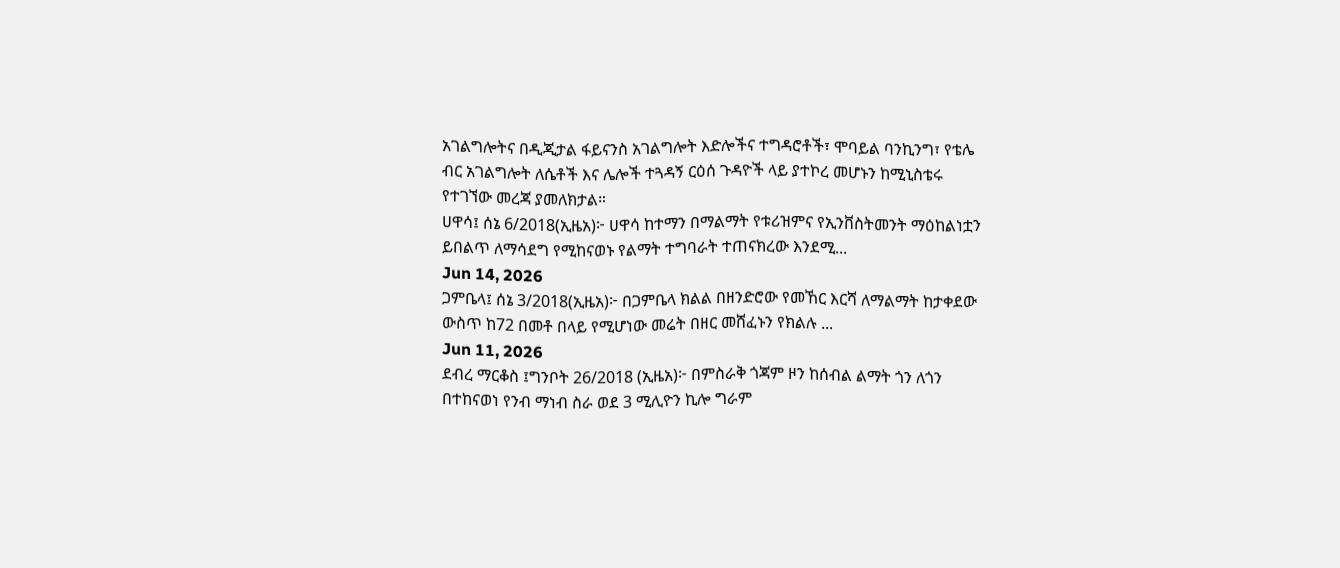አገልግሎትና በዲጂታል ፋይናንስ አገልግሎት እድሎችና ተግዳሮቶች፣ ሞባይል ባንኪንግ፣ የቴሌ ብር አገልግሎት ለሴቶች እና ሌሎች ተጓዳኝ ርዕሰ ጉዳዮች ላይ ያተኮረ መሆኑን ከሚኒስቴሩ የተገኘው መረጃ ያመለክታል።
ሀዋሳ፤ ሰኔ 6/2018(ኢዜአ)፦ ሀዋሳ ከተማን በማልማት የቱሪዝምና የኢንቨስትመንት ማዕከልነቷን ይበልጥ ለማሳደግ የሚከናወኑ የልማት ተግባራት ተጠናክረው እንደሚ...
Jun 14, 2026
ጋምቤላ፤ ሰኔ 3/2018(ኢዜአ)፦ በጋምቤላ ክልል በዘንድሮው የመኸር እርሻ ለማልማት ከታቀደው ውስጥ ከ72 በመቶ በላይ የሚሆነው መሬት በዘር መሸፈኑን የክልሉ ...
Jun 11, 2026
ደብረ ማርቆስ ፤ግንቦት 26/2018 (ኢዜአ)፦ በምስራቅ ጎጃም ዞን ከሰብል ልማት ጎን ለጎን በተከናወነ የንብ ማነብ ስራ ወደ 3 ሚሊዮን ኪሎ ግራም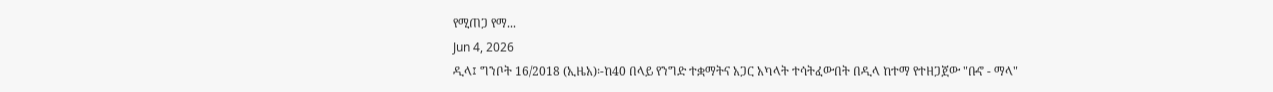የሚጠጋ የማ...
Jun 4, 2026
ዲላ፤ ግንቦት 16/2018 (ኢዜአ)፡-ከ40 በላይ የንግድ ተቋማትና አጋር አካላት ተሳትፈውበት በዲላ ከተማ የተዘጋጀው "ቡኖ - ማላ"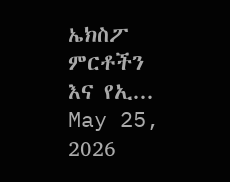ኤክስፖ ምርቶችን እና የኢ...
May 25, 2026